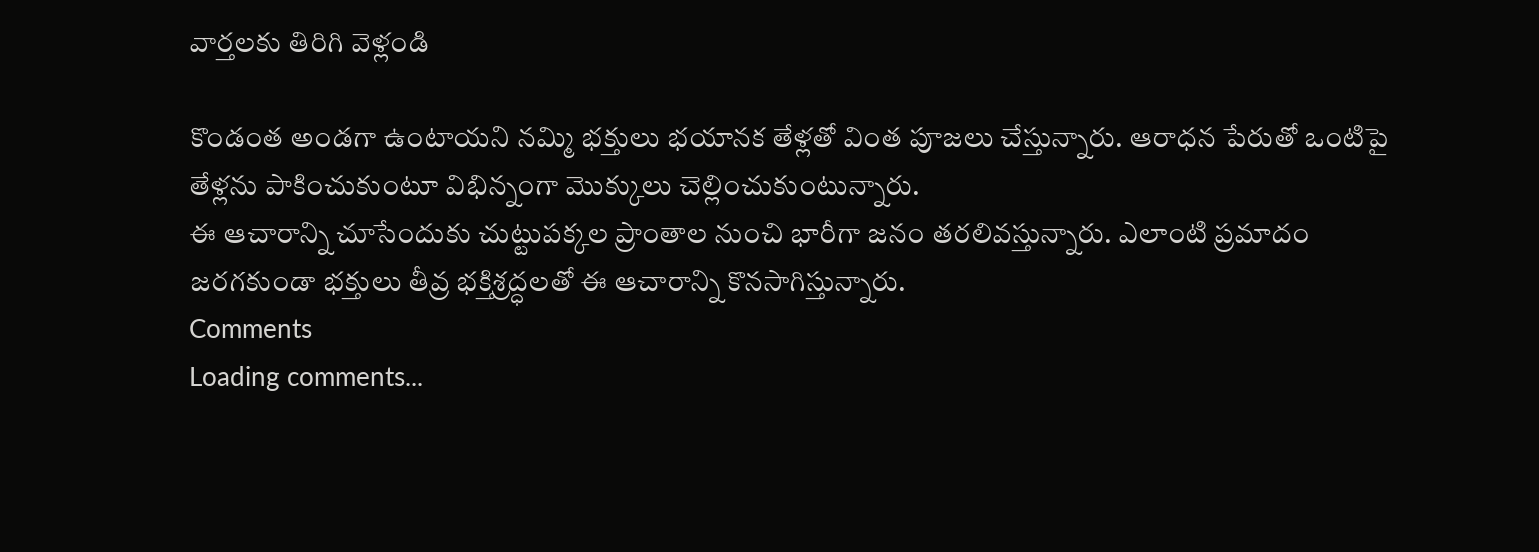వార్తలకు తిరిగి వెళ్లండి

కొండంత అండగా ఉంటాయని నమ్మి భక్తులు భయానక తేళ్లతో వింత పూజలు చేస్తున్నారు. ఆరాధన పేరుతో ఒంటిపై తేళ్లను పాకించుకుంటూ విభిన్నంగా మొక్కులు చెల్లించుకుంటున్నారు.
ఈ ఆచారాన్ని చూసేందుకు చుట్టుపక్కల ప్రాంతాల నుంచి భారీగా జనం తరలివస్తున్నారు. ఎలాంటి ప్రమాదం జరగకుండా భక్తులు తీవ్ర భక్తిశ్రద్ధలతో ఈ ఆచారాన్ని కొనసాగిస్తున్నారు.
Comments
Loading comments...